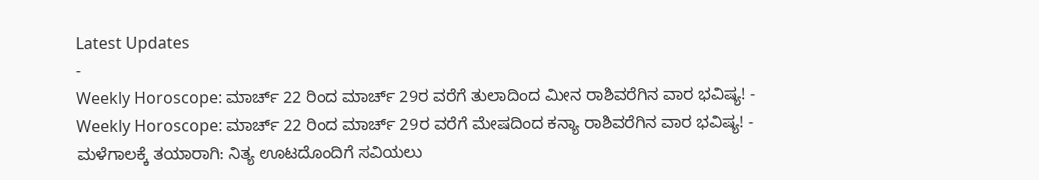Latest Updates
-
Weekly Horoscope: ಮಾರ್ಚ್ 22 ರಿಂದ ಮಾರ್ಚ್ 29ರ ವರೆಗೆ ತುಲಾದಿಂದ ಮೀನ ರಾಶಿವರೆಗಿನ ವಾರ ಭವಿಷ್ಯ! -
Weekly Horoscope: ಮಾರ್ಚ್ 22 ರಿಂದ ಮಾರ್ಚ್ 29ರ ವರೆಗೆ ಮೇಷದಿಂದ ಕನ್ಯಾ ರಾಶಿವರೆಗಿನ ವಾರ ಭವಿಷ್ಯ! -
ಮಳೆಗಾಲಕ್ಕೆ ತಯಾರಾಗಿ: ನಿತ್ಯ ಊಟದೊಂದಿಗೆ ಸವಿಯಲು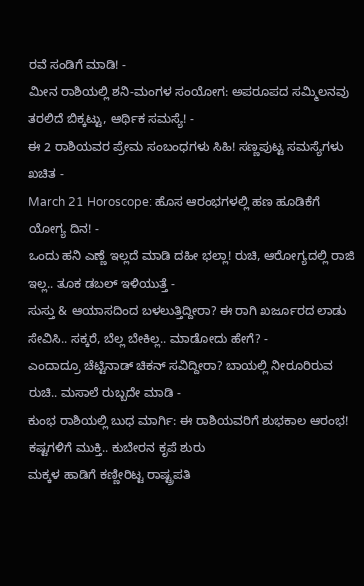ರವೆ ಸಂಡಿಗೆ ಮಾಡಿ! -
ಮೀನ ರಾಶಿಯಲ್ಲಿ ಶನಿ-ಮಂಗಳ ಸಂಯೋಗ: ಅಪರೂಪದ ಸಮ್ಮಿಲನವು ತರಲಿದೆ ಬಿಕ್ಕಟ್ಟು, ಆರ್ಥಿಕ ಸಮಸ್ಯೆ! -
ಈ 2 ರಾಶಿಯವರ ಪ್ರೇಮ ಸಂಬಂಧಗಳು ಸಿಹಿ! ಸಣ್ಣಪುಟ್ಟ ಸಮಸ್ಯೆಗಳು ಖಚಿತ -
March 21 Horoscope: ಹೊಸ ಆರಂಭಗಳಲ್ಲಿ ಹಣ ಹೂಡಿಕೆಗೆ ಯೋಗ್ಯ ದಿನ! -
ಒಂದು ಹನಿ ಎಣ್ಣೆ ಇಲ್ಲದೆ ಮಾಡಿ ದಹೀ ಭಲ್ಲಾ! ರುಚಿ, ಆರೋಗ್ಯದಲ್ಲಿ ರಾಜಿ ಇಲ್ಲ.. ತೂಕ ಡಬಲ್ ಇಳಿಯುತ್ತೆ -
ಸುಸ್ತು & ಆಯಾಸದಿಂದ ಬಳಲುತ್ತಿದ್ದೀರಾ? ಈ ರಾಗಿ ಖರ್ಜೂರದ ಲಾಡು ಸೇವಿಸಿ.. ಸಕ್ಕರೆ, ಬೆಲ್ಲ ಬೇಕಿಲ್ಲ.. ಮಾಡೋದು ಹೇಗೆ? -
ಎಂದಾದ್ರೂ ಚೆಟ್ಟಿನಾಡ್ ಚಿಕನ್ ಸವಿದ್ದೀರಾ? ಬಾಯಲ್ಲಿ ನೀರೂರಿರುವ ರುಚಿ.. ಮಸಾಲೆ ರುಬ್ಬದೇ ಮಾಡಿ -
ಕುಂಭ ರಾಶಿಯಲ್ಲಿ ಬುಧ ಮಾರ್ಗಿ: ಈ ರಾಶಿಯವರಿಗೆ ಶುಭಕಾಲ ಆರಂಭ! ಕಷ್ಟಗಳಿಗೆ ಮುಕ್ತಿ.. ಕುಬೇರನ ಕೃಪೆ ಶುರು
ಮಕ್ಕಳ ಹಾಡಿಗೆ ಕಣ್ಣೀರಿಟ್ಟ ರಾಷ್ಟ್ರಪತಿ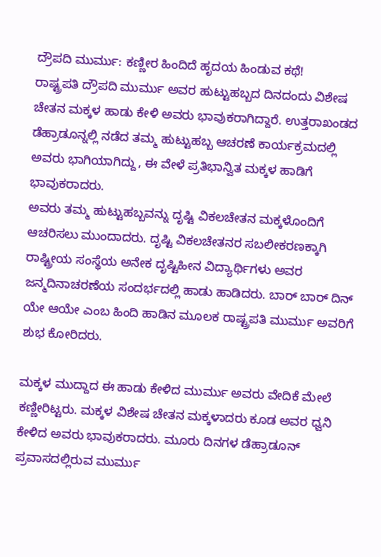ದ್ರೌಪದಿ ಮುರ್ಮು: ಕಣ್ಣೀರ ಹಿಂದಿದೆ ಹೃದಯ ಹಿಂಡುವ ಕಥೆ!
ರಾಷ್ಟ್ರಪತಿ ದ್ರೌಪದಿ ಮುರ್ಮು ಅವರ ಹುಟ್ಟುಹಬ್ಬದ ದಿನದಂದು ವಿಶೇಷ ಚೇತನ ಮಕ್ಕಳ ಹಾಡು ಕೇಳಿ ಅವರು ಭಾವುಕರಾಗಿದ್ದಾರೆ. ಉತ್ತರಾಖಂಡದ ಡೆಹ್ರಾಡೂನ್ನಲ್ಲಿ ನಡೆದ ತಮ್ಮ ಹುಟ್ಟುಹಬ್ಬ ಆಚರಣೆ ಕಾರ್ಯಕ್ರಮದಲ್ಲಿ ಅವರು ಭಾಗಿಯಾಗಿದ್ದು, ಈ ವೇಳೆ ಪ್ರತಿಭಾನ್ವಿತ ಮಕ್ಕಳ ಹಾಡಿಗೆ ಭಾವುಕರಾದರು.
ಅವರು ತಮ್ಮ ಹುಟ್ಟುಹಬ್ಬವನ್ನು ದೃಷ್ಟಿ ವಿಕಲಚೇತನ ಮಕ್ಕಳೊಂದಿಗೆ ಆಚರಿಸಲು ಮುಂದಾದರು. ದೃಷ್ಟಿ ವಿಕಲಚೇತನರ ಸಬಲೀಕರಣಕ್ಕಾಗಿ ರಾಷ್ಟ್ರೀಯ ಸಂಸ್ಥೆಯ ಅನೇಕ ದೃಷ್ಟಿಹೀನ ವಿದ್ಯಾರ್ಥಿಗಳು ಅವರ ಜನ್ಮದಿನಾಚರಣೆಯ ಸಂದರ್ಭದಲ್ಲಿ ಹಾಡು ಹಾಡಿದರು. ಬಾರ್ ಬಾರ್ ದಿನ್ ಯೇ ಆಯೇ ಎಂಬ ಹಿಂದಿ ಹಾಡಿನ ಮೂಲಕ ರಾಷ್ಟ್ರಪತಿ ಮುರ್ಮು ಅವರಿಗೆ ಶುಭ ಕೋರಿದರು.

ಮಕ್ಕಳ ಮುದ್ದಾದ ಈ ಹಾಡು ಕೇಳಿದ ಮುರ್ಮು ಅವರು ವೇದಿಕೆ ಮೇಲೆ ಕಣ್ಣೀರಿಟ್ಟರು. ಮಕ್ಕಳ ವಿಶೇಷ ಚೇತನ ಮಕ್ಕಳಾದರು ಕೂಡ ಅವರ ಧ್ವನಿ ಕೇಳಿದ ಅವರು ಭಾವುಕರಾದರು. ಮೂರು ದಿನಗಳ ಡೆಹ್ರಾಡೂನ್ ಪ್ರವಾಸದಲ್ಲಿರುವ ಮುರ್ಮು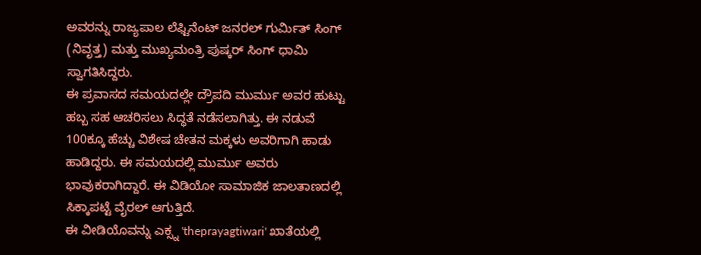ಅವರನ್ನು ರಾಜ್ಯಪಾಲ ಲೆಫ್ಟಿನೆಂಟ್ ಜನರಲ್ ಗುರ್ಮಿತ್ ಸಿಂಗ್ (ನಿವೃತ್ತ) ಮತ್ತು ಮುಖ್ಯಮಂತ್ರಿ ಪುಷ್ಕರ್ ಸಿಂಗ್ ಧಾಮಿ ಸ್ವಾಗತಿಸಿದ್ದರು.
ಈ ಪ್ರವಾಸದ ಸಮಯದಲ್ಲೇ ದ್ರೌಪದಿ ಮುರ್ಮು ಅವರ ಹುಟ್ಟು ಹಬ್ಬ ಸಹ ಆಚರಿಸಲು ಸಿದ್ಧತೆ ನಡೆಸಲಾಗಿತ್ತು. ಈ ನಡುವೆ 100ಕ್ಕೂ ಹೆಚ್ಚು ವಿಶೇಷ ಚೇತನ ಮಕ್ಕಳು ಅವರಿಗಾಗಿ ಹಾಡು ಹಾಡಿದ್ದರು. ಈ ಸಮಯದಲ್ಲಿ ಮುರ್ಮು ಅವರು ಭಾವುಕರಾಗಿದ್ದಾರೆ. ಈ ವಿಡಿಯೋ ಸಾಮಾಜಿಕ ಜಾಲತಾಣದಲ್ಲಿ ಸಿಕ್ಕಾಪಟ್ಟೆ ವೈರಲ್ ಆಗುತ್ತಿದೆ.
ಈ ವೀಡಿಯೊವನ್ನು ಎಕ್ಸ್ನ 'theprayagtiwari' ಖಾತೆಯಲ್ಲಿ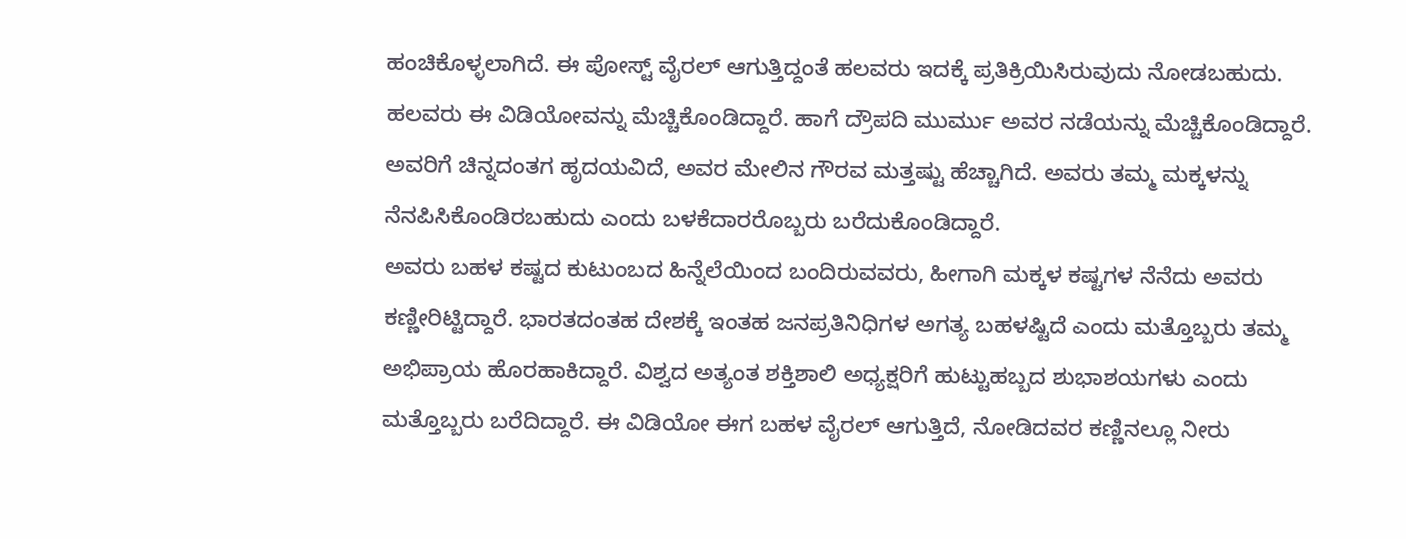ಹಂಚಿಕೊಳ್ಳಲಾಗಿದೆ. ಈ ಪೋಸ್ಟ್ ವೈರಲ್ ಆಗುತ್ತಿದ್ದಂತೆ ಹಲವರು ಇದಕ್ಕೆ ಪ್ರತಿಕ್ರಿಯಿಸಿರುವುದು ನೋಡಬಹುದು. ಹಲವರು ಈ ವಿಡಿಯೋವನ್ನು ಮೆಚ್ಚಿಕೊಂಡಿದ್ದಾರೆ. ಹಾಗೆ ದ್ರೌಪದಿ ಮುರ್ಮು ಅವರ ನಡೆಯನ್ನು ಮೆಚ್ಚಿಕೊಂಡಿದ್ದಾರೆ. ಅವರಿಗೆ ಚಿನ್ನದಂತಗ ಹೃದಯವಿದೆ, ಅವರ ಮೇಲಿನ ಗೌರವ ಮತ್ತಷ್ಟು ಹೆಚ್ಚಾಗಿದೆ. ಅವರು ತಮ್ಮ ಮಕ್ಕಳನ್ನು ನೆನಪಿಸಿಕೊಂಡಿರಬಹುದು ಎಂದು ಬಳಕೆದಾರರೊಬ್ಬರು ಬರೆದುಕೊಂಡಿದ್ದಾರೆ.
ಅವರು ಬಹಳ ಕಷ್ಟದ ಕುಟುಂಬದ ಹಿನ್ನೆಲೆಯಿಂದ ಬಂದಿರುವವರು, ಹೀಗಾಗಿ ಮಕ್ಕಳ ಕಷ್ಟಗಳ ನೆನೆದು ಅವರು ಕಣ್ಣೀರಿಟ್ಟಿದ್ದಾರೆ. ಭಾರತದಂತಹ ದೇಶಕ್ಕೆ ಇಂತಹ ಜನಪ್ರತಿನಿಧಿಗಳ ಅಗತ್ಯ ಬಹಳಷ್ಟಿದೆ ಎಂದು ಮತ್ತೊಬ್ಬರು ತಮ್ಮ ಅಭಿಪ್ರಾಯ ಹೊರಹಾಕಿದ್ದಾರೆ. ವಿಶ್ವದ ಅತ್ಯಂತ ಶಕ್ತಿಶಾಲಿ ಅಧ್ಯಕ್ಷರಿಗೆ ಹುಟ್ಟುಹಬ್ಬದ ಶುಭಾಶಯಗಳು ಎಂದು ಮತ್ತೊಬ್ಬರು ಬರೆದಿದ್ದಾರೆ. ಈ ವಿಡಿಯೋ ಈಗ ಬಹಳ ವೈರಲ್ ಆಗುತ್ತಿದೆ, ನೋಡಿದವರ ಕಣ್ಣಿನಲ್ಲೂ ನೀರು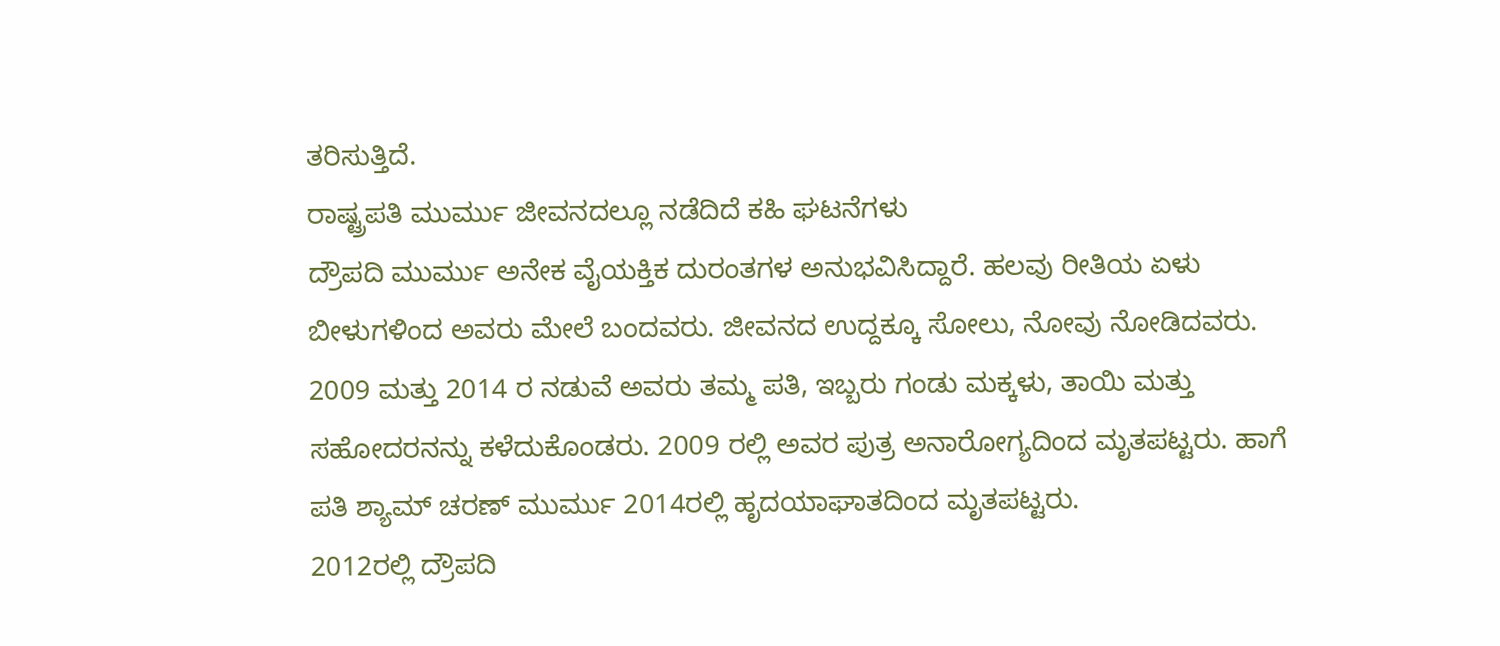ತರಿಸುತ್ತಿದೆ.
ರಾಷ್ಟ್ರಪತಿ ಮುರ್ಮು ಜೀವನದಲ್ಲೂ ನಡೆದಿದೆ ಕಹಿ ಘಟನೆಗಳು
ದ್ರೌಪದಿ ಮುರ್ಮು ಅನೇಕ ವೈಯಕ್ತಿಕ ದುರಂತಗಳ ಅನುಭವಿಸಿದ್ದಾರೆ. ಹಲವು ರೀತಿಯ ಏಳು ಬೀಳುಗಳಿಂದ ಅವರು ಮೇಲೆ ಬಂದವರು. ಜೀವನದ ಉದ್ದಕ್ಕೂ ಸೋಲು, ನೋವು ನೋಡಿದವರು. 2009 ಮತ್ತು 2014 ರ ನಡುವೆ ಅವರು ತಮ್ಮ ಪತಿ, ಇಬ್ಬರು ಗಂಡು ಮಕ್ಕಳು, ತಾಯಿ ಮತ್ತು ಸಹೋದರನನ್ನು ಕಳೆದುಕೊಂಡರು. 2009 ರಲ್ಲಿ ಅವರ ಪುತ್ರ ಅನಾರೋಗ್ಯದಿಂದ ಮೃತಪಟ್ಟರು. ಹಾಗೆ ಪತಿ ಶ್ಯಾಮ್ ಚರಣ್ ಮುರ್ಮು 2014ರಲ್ಲಿ ಹೃದಯಾಘಾತದಿಂದ ಮೃತಪಟ್ಟರು.
2012ರಲ್ಲಿ ದ್ರೌಪದಿ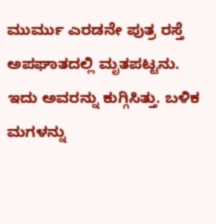ಮುರ್ಮು ಎರಡನೇ ಪುತ್ರ ರಸ್ತೆ ಅಪಘಾತದಲ್ಲಿ ಮೃತಪಟ್ಟನು. ಇದು ಅವರನ್ನು ಕುಗ್ಗಿಸಿತ್ತು. ಬಳಿಕ ಮಗಳನ್ನು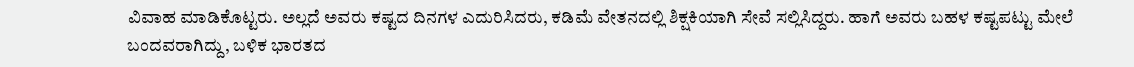ವಿವಾಹ ಮಾಡಿಕೊಟ್ಟರು. ಅಲ್ಲದೆ ಅವರು ಕಷ್ಟದ ದಿನಗಳ ಎದುರಿಸಿದರು, ಕಡಿಮೆ ವೇತನದಲ್ಲಿ ಶಿಕ್ಷಕಿಯಾಗಿ ಸೇವೆ ಸಲ್ಲಿಸಿದ್ದರು. ಹಾಗೆ ಅವರು ಬಹಳ ಕಷ್ಟಪಟ್ಟು ಮೇಲೆ ಬಂದವರಾಗಿದ್ದು, ಬಳಿಕ ಭಾರತದ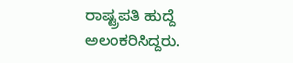ರಾಷ್ಟ್ರಪತಿ ಹುದ್ದೆ ಅಲಂಕರಿಸಿದ್ದರು.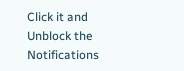Click it and Unblock the Notifications